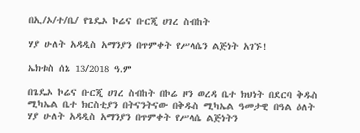በኢ/ኦ/ተ/ቤ/ የጌዴኦ ኮሬና ቡርጂ ሀገረ ስብከት

ሃያ ሁለት አዳዲስ አማንያን በጥምቀት የሥላሴን ልጅነት አገኙ!

ኤክቱስ ሰኔ 13/2018 ዓ.ም

በጌዴኦ ኮሬና ቡርጂ ሀገረ ስብከት በኮሬ ዞን ወረዳ ቤተ ክህነት በደርባ ቅዱስ ሚካኤል ቤተ ክርስቲያን በትናንትናው በቅዱስ ሚካኤል ዓመታዊ በዓል ዕለት ሃያ ሁለት አዳዲስ አማንያን በጥምቀት የሥላሴ ልጅነትን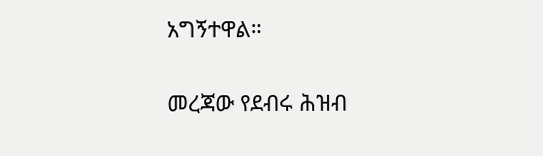አግኝተዋል።

መረጃው የደብሩ ሕዝብ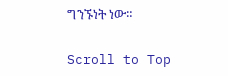ግንኙነት ነው።

Scroll to Top